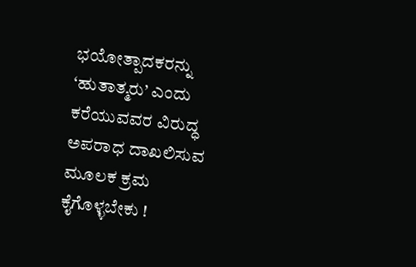ಭಯೋತ್ಪಾದಕರನ್ನು ‘ಹುತಾತ್ಮರು’ ಎಂದು ಕರೆಯುವವರ ವಿರುದ್ಧ ಅಪರಾಧ ದಾಖಲಿಸುವ ಮೂಲಕ ಕ್ರಮ ಕೈಗೊಳ್ಳಬೇಕು !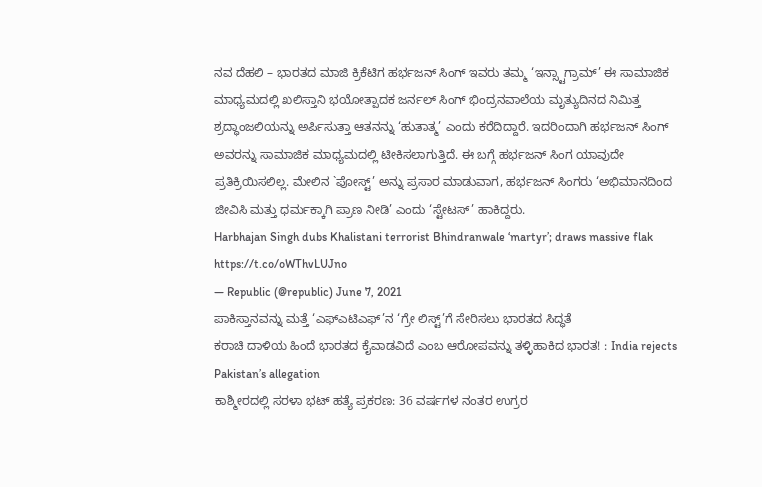ನವ ದೆಹಲಿ – ಭಾರತದ ಮಾಜಿ ಕ್ರಿಕೆಟಿಗ ಹರ್ಭಜನ್ ಸಿಂಗ್ ಇವರು ತಮ್ಮ ‘ಇನ್ಸ್ಟಾಗ್ರಾಮ್’ ಈ ಸಾಮಾಜಿಕ ಮಾಧ್ಯಮದಲ್ಲಿ ಖಲಿಸ್ತಾನಿ ಭಯೋತ್ಪಾದಕ ಜರ್ನಲ್ ಸಿಂಗ್ ಭಿಂದ್ರನವಾಲೆಯ ಮೃತ್ಯುದಿನದ ನಿಮಿತ್ತ ಶ್ರದ್ಧಾಂಜಲಿಯನ್ನು ಅರ್ಪಿಸುತ್ತಾ ಆತನನ್ನು ‘ಹುತಾತ್ಮ’ ಎಂದು ಕರೆದಿದ್ದಾರೆ. ಇದರಿಂದಾಗಿ ಹರ್ಭಜನ್ ಸಿಂಗ್ ಅವರನ್ನು ಸಾಮಾಜಿಕ ಮಾಧ್ಯಮದಲ್ಲಿ ಟೀಕಿಸಲಾಗುತ್ತಿದೆ. ಈ ಬಗ್ಗೆ ಹರ್ಭಜನ್ ಸಿಂಗ ಯಾವುದೇ ಪ್ರತಿಕ್ರಿಯಿಸಲಿಲ್ಲ. ಮೇಲಿನ `ಪೋಸ್ಟ್’ ಅನ್ನು ಪ್ರಸಾರ ಮಾಡುವಾಗ, ಹರ್ಭಜನ್ ಸಿಂಗರು ‘ಅಭಿಮಾನದಿಂದ ಜೀವಿಸಿ ಮತ್ತು ಧರ್ಮಕ್ಕಾಗಿ ಪ್ರಾಣ ನೀಡಿ’ ಎಂದು ‘ಸ್ಟೇಟಸ್’ ಹಾಕಿದ್ದರು.
Harbhajan Singh dubs Khalistani terrorist Bhindranwale ‘martyr’; draws massive flak https://t.co/oWThvLUJno
— Republic (@republic) June 7, 2021
ಪಾಕಿಸ್ತಾನವನ್ನು ಮತ್ತೆ ‘ಎಫ್ಎಟಿಎಫ್’ನ ‘ಗ್ರೇ ಲಿಸ್ಟ್’ಗೆ ಸೇರಿಸಲು ಭಾರತದ ಸಿದ್ಧತೆ
ಕರಾಚಿ ದಾಳಿಯ ಹಿಂದೆ ಭಾರತದ ಕೈವಾಡವಿದೆ ಎಂಬ ಆರೋಪವನ್ನು ತಳ್ಳಿಹಾಕಿದ ಭಾರತ! : India rejects Pakistan’s allegation
ಕಾಶ್ಮೀರದಲ್ಲಿ ಸರಳಾ ಭಟ್ ಹತ್ಯೆ ಪ್ರಕರಣ: 36 ವರ್ಷಗಳ ನಂತರ ಉಗ್ರರ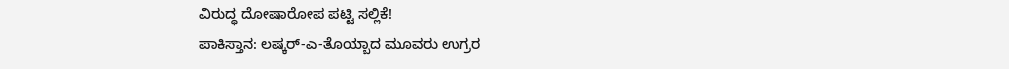ವಿರುದ್ಧ ದೋಷಾರೋಪ ಪಟ್ಟಿ ಸಲ್ಲಿಕೆ!
ಪಾಕಿಸ್ತಾನ: ಲಷ್ಕರ್-ಎ-ತೊಯ್ಬಾದ ಮೂವರು ಉಗ್ರರ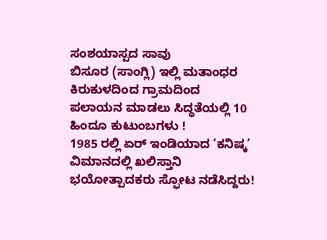ಸಂಶಯಾಸ್ಪದ ಸಾವು
ಬಿಸೂರ (ಸಾಂಗ್ಲಿ) ಇಲ್ಲಿ ಮತಾಂಧರ ಕಿರುಕುಳದಿಂದ ಗ್ರಾಮದಿಂದ ಪಲಾಯನ ಮಾಡಲು ಸಿದ್ಧತೆಯಲ್ಲಿ 10 ಹಿಂದೂ ಕುಟುಂಬಗಳು !
1985 ರಲ್ಲಿ ಏರ್ ಇಂಡಿಯಾದ ‘ಕನಿಷ್ಕ’ ವಿಮಾನದಲ್ಲಿ ಖಲಿಸ್ತಾನಿ ಭಯೋತ್ಪಾದಕರು ಸ್ಫೋಟ ನಡೆಸಿದ್ದರು!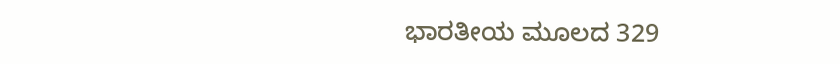ಭಾರತೀಯ ಮೂಲದ 329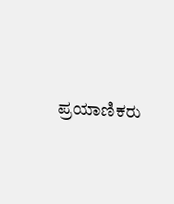ಪ್ರಯಾಣಿಕರು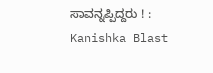ಸಾವನ್ನಪ್ಪಿದ್ದರು ! : Kanishka Blast